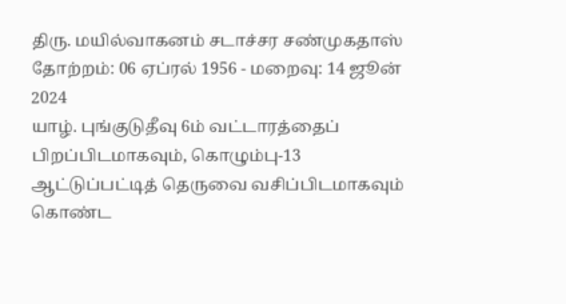திரு. மயில்வாகனம் சடாச்சர சண்முகதாஸ்
தோற்றம்: 06 ஏப்ரல் 1956 - மறைவு: 14 ஜூன் 2024
யாழ். புங்குடுதீவு 6ம் வட்டாரத்தைப் பிறப்பிடமாகவும், கொழும்பு-13 ஆட்டுப்பட்டித் தெருவை வசிப்பிடமாகவும் கொண்ட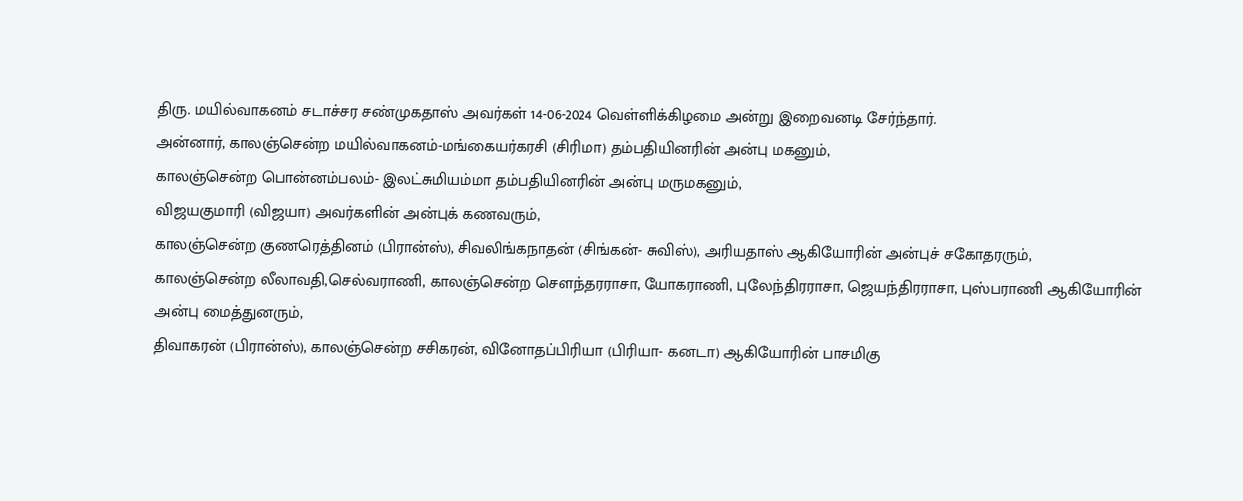திரு. மயில்வாகனம் சடாச்சர சண்முகதாஸ் அவர்கள் 14-06-2024 வெள்ளிக்கிழமை அன்று இறைவனடி சேர்ந்தார்.
அன்னார், காலஞ்சென்ற மயில்வாகனம்-மங்கையர்கரசி (சிரிமா) தம்பதியினரின் அன்பு மகனும்,
காலஞ்சென்ற பொன்னம்பலம்- இலட்சுமியம்மா தம்பதியினரின் அன்பு மருமகனும்,
விஜயகுமாரி (விஜயா) அவர்களின் அன்புக் கணவரும்,
காலஞ்சென்ற குணரெத்தினம் (பிரான்ஸ்), சிவலிங்கநாதன் (சிங்கன்- சுவிஸ்), அரியதாஸ் ஆகியோரின் அன்புச் சகோதரரும்,
காலஞ்சென்ற லீலாவதி,செல்வராணி, காலஞ்சென்ற செளந்தரராசா, யோகராணி, புலேந்திரராசா, ஜெயந்திரராசா, புஸ்பராணி ஆகியோரின் அன்பு மைத்துனரும்,
திவாகரன் (பிரான்ஸ்), காலஞ்சென்ற சசிகரன், வினோதப்பிரியா (பிரியா- கனடா) ஆகியோரின் பாசமிகு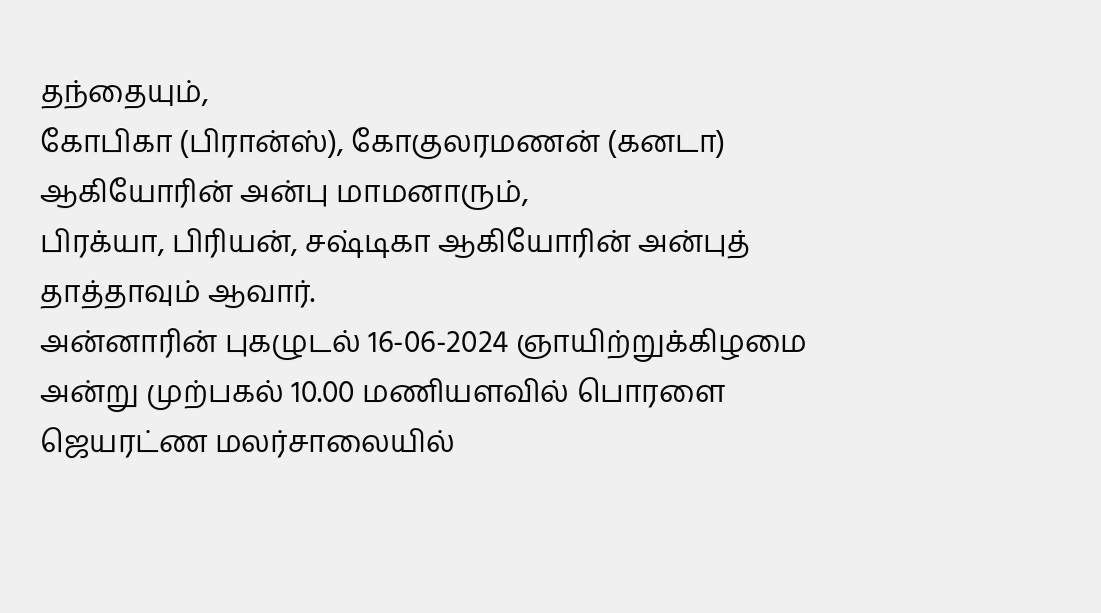தந்தையும்,
கோபிகா (பிரான்ஸ்), கோகுலரமணன் (கனடா) ஆகியோரின் அன்பு மாமனாரும்,
பிரக்யா, பிரியன், சஷ்டிகா ஆகியோரின் அன்புத் தாத்தாவும் ஆவார்.
அன்னாரின் புகழுடல் 16-06-2024 ஞாயிற்றுக்கிழமை அன்று முற்பகல் 10.00 மணியளவில் பொரளை ஜெயரட்ண மலர்சாலையில்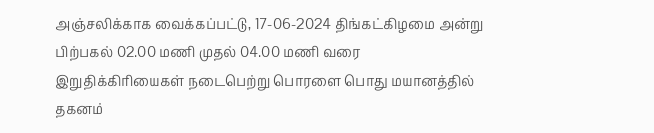அஞ்சலிக்காக வைக்கப்பட்டு, 17-06-2024 திங்கட்கிழமை அன்று பிற்பகல் 02.00 மணி முதல் 04.00 மணி வரை இறுதிக்கிரியைகள் நடைபெற்று பொரளை பொது மயானத்தில் தகனம்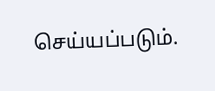செய்யப்படும்.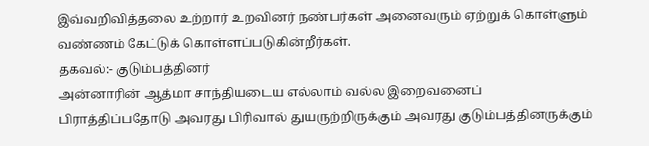இவ்வறிவித்தலை உற்றார் உறவினர் நண்பர்கள் அனைவரும் ஏற்றுக் கொள்ளும் வண்ணம் கேட்டுக் கொள்ளப்படுகின்றீர்கள்.
தகவல்:- குடும்பத்தினர்
அன்னாரின் ஆத்மா சாந்தியடைய எல்லாம் வல்ல இறைவனைப் பிராத்திப்பதோடு அவரது பிரிவால் துயருற்றிருக்கும் அவரது குடும்பத்தினருக்கும்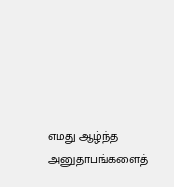எமது ஆழ்ந்த அனுதாபங்களைத்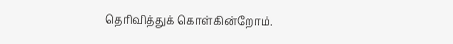தெரிவித்துக் கொள்கின்றோம்.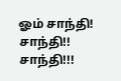ஓம் சாந்தி! சாந்தி!! சாந்தி!!!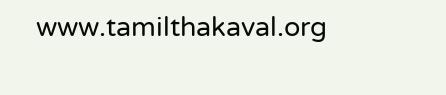www.tamilthakaval.org